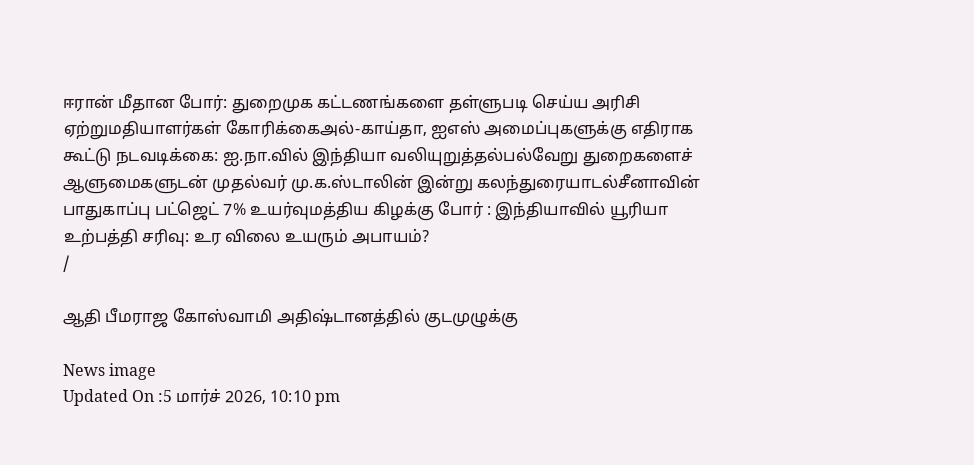ஈரான் மீதான போர்: துறைமுக கட்டணங்களை தள்ளுபடி செய்ய அரிசி ஏற்றுமதியாளர்கள் கோரிக்கைஅல்-காய்தா, ஐஎஸ் அமைப்புகளுக்கு எதிராக கூட்டு நடவடிக்கை: ஐ.நா.வில் இந்தியா வலியுறுத்தல்பல்வேறு துறைகளைச் ஆளுமைகளுடன் முதல்வர் மு.க.ஸ்டாலின் இன்று கலந்துரையாடல்சீனாவின் பாதுகாப்பு பட்ஜெட் 7% உயர்வுமத்திய கிழக்கு போர் : இந்தியாவில் யூரியா உற்பத்தி சரிவு: உர விலை உயரும் அபாயம்?
/

ஆதி பீமராஜ கோஸ்வாமி அதிஷ்டானத்தில் குடமுழுக்கு

News image
Updated On :5 மார்ச் 2026, 10:10 pm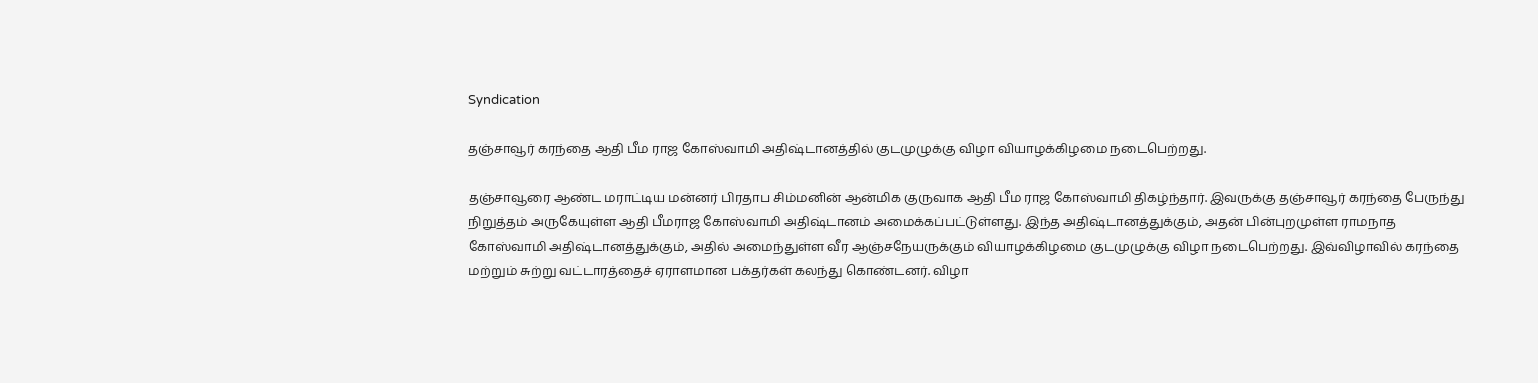Syndication

தஞ்சாவூர் கரந்தை ஆதி பீம ராஜ கோஸ்வாமி அதிஷ்டானத்தில் குடமுழுக்கு விழா வியாழக்கிழமை நடைபெற்றது.

தஞ்சாவூரை ஆண்ட மராட்டிய மன்னர் பிரதாப சிம்மனின் ஆன்மிக குருவாக ஆதி பீம ராஜ கோஸ்வாமி திகழ்ந்தார். இவருக்கு தஞ்சாவூர் கரந்தை பேருந்து நிறுத்தம் அருகேயுள்ள ஆதி பீமராஜ கோஸ்வாமி அதிஷ்டானம் அமைக்கப்பட்டுள்ளது. இந்த அதிஷ்டானத்துக்கும், அதன் பின்புறமுள்ள ராமநாத கோஸ்வாமி அதிஷ்டானத்துக்கும், அதில் அமைந்துள்ள வீர ஆஞ்சநேயருக்கும் வியாழக்கிழமை குடமுழுக்கு விழா நடைபெற்றது. இவ்விழாவில் கரந்தை மற்றும் சுற்று வட்டாரத்தைச் ஏராளமான பக்தர்கள் கலந்து கொண்டனர். விழா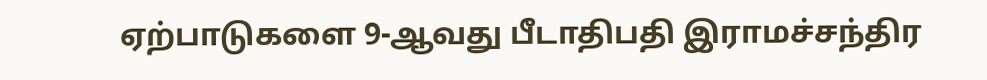ஏற்பாடுகளை 9-ஆவது பீடாதிபதி இராமச்சந்திர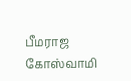பீமராஜ கோஸ்வாமி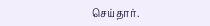செய்தார்.